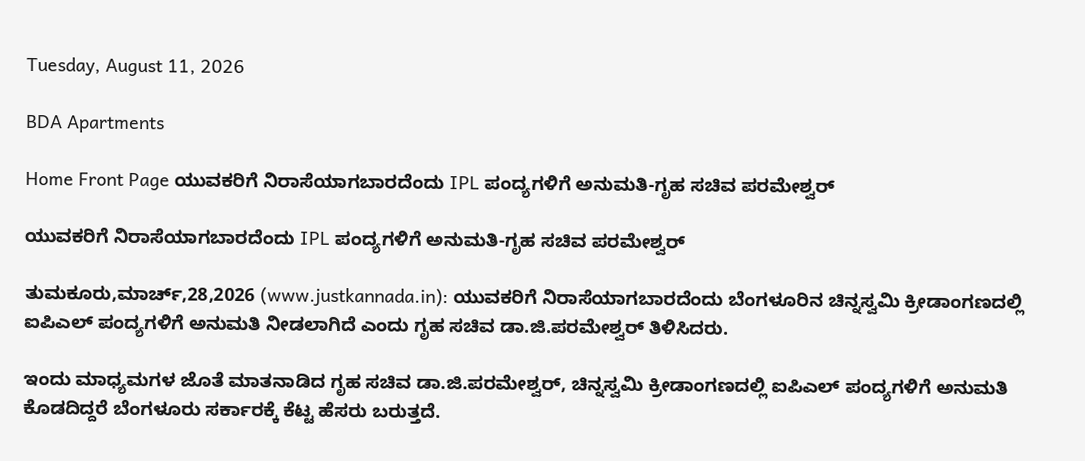Tuesday, August 11, 2026

BDA Apartments

Home Front Page ಯುವಕರಿಗೆ ನಿರಾಸೆಯಾಗಬಾರದೆಂದು IPL ಪಂದ್ಯಗಳಿಗೆ ಅನುಮತಿ-ಗೃಹ ಸಚಿವ ಪರಮೇಶ್ವರ್

ಯುವಕರಿಗೆ ನಿರಾಸೆಯಾಗಬಾರದೆಂದು IPL ಪಂದ್ಯಗಳಿಗೆ ಅನುಮತಿ-ಗೃಹ ಸಚಿವ ಪರಮೇಶ್ವರ್

ತುಮಕೂರು,ಮಾರ್ಚ್,28,2026 (www.justkannada.in): ಯುವಕರಿಗೆ ನಿರಾಸೆಯಾಗಬಾರದೆಂದು ಬೆಂಗಳೂರಿನ ಚಿನ್ನಸ್ವಮಿ ಕ್ರೀಡಾಂಗಣದಲ್ಲಿ ಐಪಿಎಲ್ ಪಂದ್ಯಗಳಿಗೆ ಅನುಮತಿ ನೀಡಲಾಗಿದೆ ಎಂದು ಗೃಹ ಸಚಿವ ಡಾ.ಜಿ.ಪರಮೇಶ್ವರ್ ತಿಳಿಸಿದರು.

ಇಂದು ಮಾಧ್ಯಮಗಳ ಜೊತೆ ಮಾತನಾಡಿದ ಗೃಹ ಸಚಿವ ಡಾ.ಜಿ.ಪರಮೇಶ್ವರ್, ಚಿನ್ನಸ್ವಮಿ ಕ್ರೀಡಾಂಗಣದಲ್ಲಿ ಐಪಿಎಲ್ ಪಂದ್ಯಗಳಿಗೆ ಅನುಮತಿ ಕೊಡದಿದ್ದರೆ ಬೆಂಗಳೂರು ಸರ್ಕಾರಕ್ಕೆ ಕೆಟ್ಟ ಹೆಸರು ಬರುತ್ತದೆ.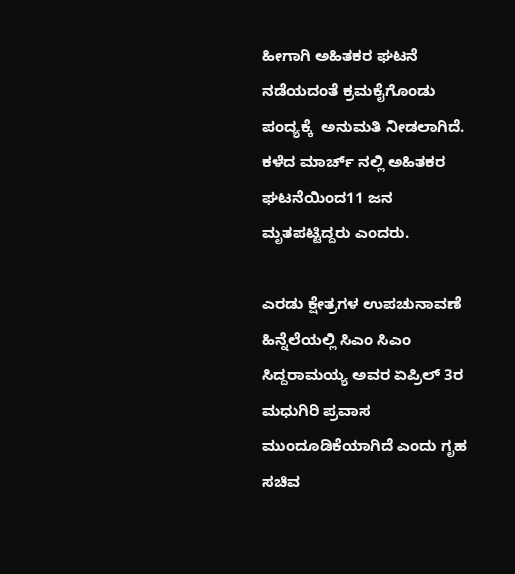ಹೀಗಾಗಿ ಅಹಿತಕರ ಘಟನೆ ನಡೆಯದಂತೆ ಕ್ರಮಕೈಗೊಂಡು ಪಂದ್ಯಕ್ಕೆ  ಅನುಮತಿ ನೀಡಲಾಗಿದೆ. ಕಳೆದ ಮಾರ್ಚ್ ನಲ್ಲಿ ಅಹಿತಕರ ಘಟನೆಯಿಂದ11 ಜನ  ಮೃತಪಟ್ಟಿದ್ದರು ಎಂದರು.

ಎರಡು ಕ್ಷೇತ್ರಗಳ ಉಪಚುನಾವಣೆ ಹಿನ್ನೆಲೆಯಲ್ಲಿ ಸಿಎಂ ಸಿಎಂ ಸಿದ್ದರಾಮಯ್ಯ ಅವರ ಏಪ್ರಿಲ್ 3ರ    ಮಧುಗಿರಿ ಪ್ರವಾಸ ಮುಂದೂಡಿಕೆಯಾಗಿದೆ ಎಂದು ಗೃಹ ಸಚಿವ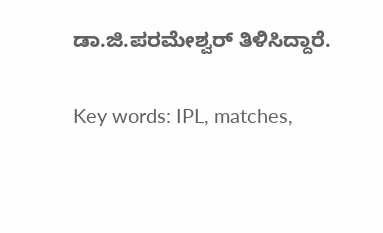ಡಾ.ಜಿ.ಪರಮೇಶ್ವರ್ ತಿಳಿಸಿದ್ದಾರೆ.

Key words: IPL, matches,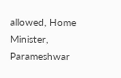allowed, Home Minister, Parameshwar